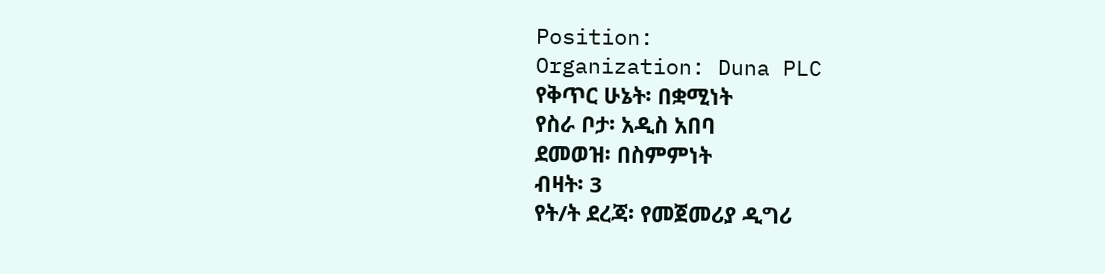Position:
Organization: Duna PLC
የቅጥር ሁኔት፡ በቋሚነት
የስራ ቦታ፡ አዲስ አበባ
ደመወዝ፡ በስምምነት
ብዛት፡ 3
የት/ት ደረጃ፡ የመጀመሪያ ዲግሪ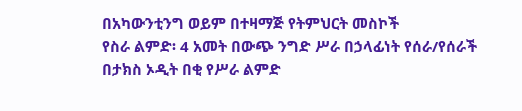በአካውንቲንግ ወይም በተዛማጅ የትምህርት መስኮች
የስራ ልምድ፡ 4 አመት በውጭ ንግድ ሥራ በኃላፊነት የሰራ/የሰራች
በታክስ ኦዲት በቂ የሥራ ልምድ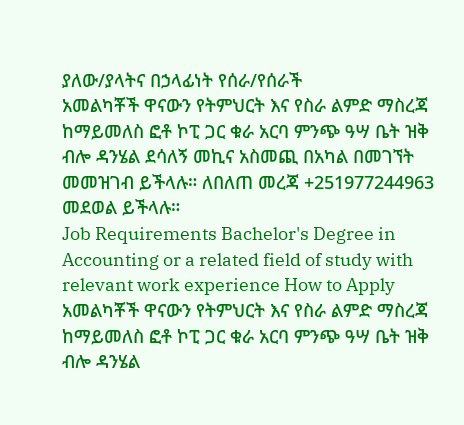ያለው/ያላትና በኃላፊነት የሰራ/የሰራች
አመልካቾች ዋናውን የትምህርት እና የስራ ልምድ ማስረጃ ከማይመለስ ፎቶ ኮፒ ጋር ቁራ አርባ ምንጭ ዓሣ ቤት ዝቅ ብሎ ዳንሄል ደሳለኝ መኪና አስመጪ በአካል በመገኘት መመዝገብ ይችላሉ። ለበለጠ መረጃ +251977244963 መደወል ይችላሉ።
Job Requirements Bachelor's Degree in Accounting or a related field of study with relevant work experience How to Apply አመልካቾች ዋናውን የትምህርት እና የስራ ልምድ ማስረጃ ከማይመለስ ፎቶ ኮፒ ጋር ቁራ አርባ ምንጭ ዓሣ ቤት ዝቅ ብሎ ዳንሄል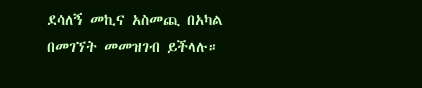ደሳለኝ መኪና አስመጪ በአካል በመገኘት መመዝገብ ይችላሉ።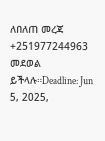ለበለጠ መረጃ +251977244963 መደወል ይችላሉ።Deadline: Jun 5, 2025,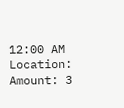12:00 AM
Location:
Amount: 3